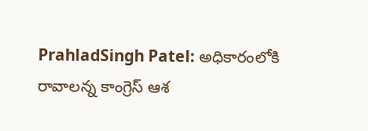PrahladSingh Patel: అధికారంలోకి రావాలన్న కాంగ్రెస్ ఆశ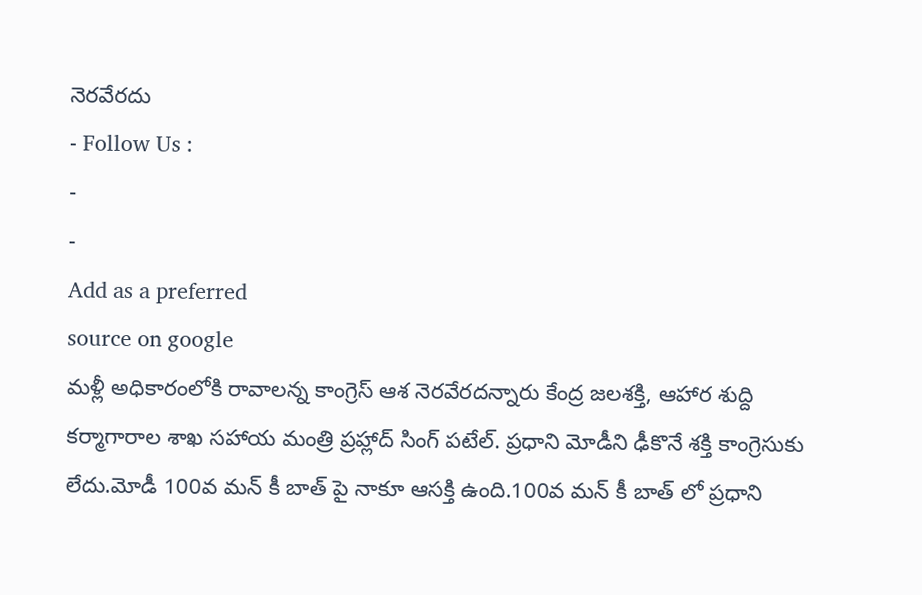నెరవేరదు
- Follow Us :
-
-
Add as a preferred
source on google
మళ్లీ అధికారంలోకి రావాలన్న కాంగ్రెస్ ఆశ నెరవేరదన్నారు కేంద్ర జలశక్తి, ఆహార శుద్ది కర్మాగారాల శాఖ సహాయ మంత్రి ప్రహ్లాద్ సింగ్ పటేల్. ప్రధాని మోడీని ఢీకొనే శక్తి కాంగ్రెసుకు లేదు.మోడీ 100వ మన్ కీ బాత్ పై నాకూ ఆసక్తి ఉంది.100వ మన్ కీ బాత్ లో ప్రధాని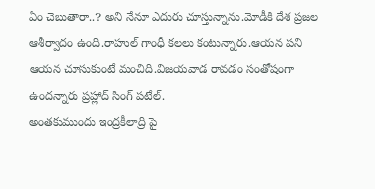ఏం చెబుతారా..? అని నేనూ ఎదురు చూస్తున్నాను.మోడీకి దేశ ప్రజల ఆశీర్వాదం ఉంది.రాహుల్ గాంధీ కలలు కంటున్నారు.ఆయన పని ఆయన చూసుకుంటే మంచిది.విజయవాడ రావడం సంతోషంగా ఉందన్నారు ప్రహ్లాద్ సింగ్ పటేల్.
అంతకుముందు ఇంద్రకీలాద్రి పై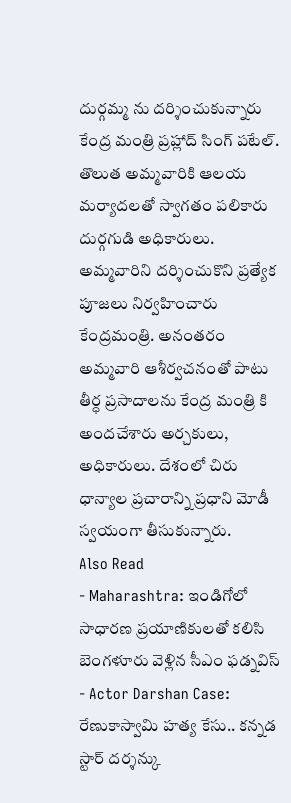దుర్గమ్మ ను దర్శించుకున్నారు కేంద్ర మంత్రి ప్రహ్లాద్ సింగ్ పటేల్. తొలుత అమ్మవారికి ఆలయ మర్యాదలతో స్వాగతం పలికారు దుర్గగుడి అధికారులు. అమ్మవారిని దర్శించుకొని ప్రత్యేక పూజలు నిర్వహించారు కేంద్రమంత్రి. అనంతరం అమ్మవారి ఆశీర్వచనంతో పాటు తీర్ధ ప్రసాదాలను కేంద్ర మంత్రి కి అందచేశారు అర్చకులు, అధికారులు. దేశంలో చిరు ధాన్యాల ప్రచారాన్ని ప్రధాని మోడీ స్వయంగా తీసుకున్నారు.
Also Read
- Maharashtra: ఇండిగోలో సాధారణ ప్రయాణికులతో కలిసి బెంగళూరు వెళ్లిన సీఎం ఫడ్నవిస్
- Actor Darshan Case: రేణుకాస్వామి హత్య కేసు.. కన్నడ స్టార్ దర్శన్కు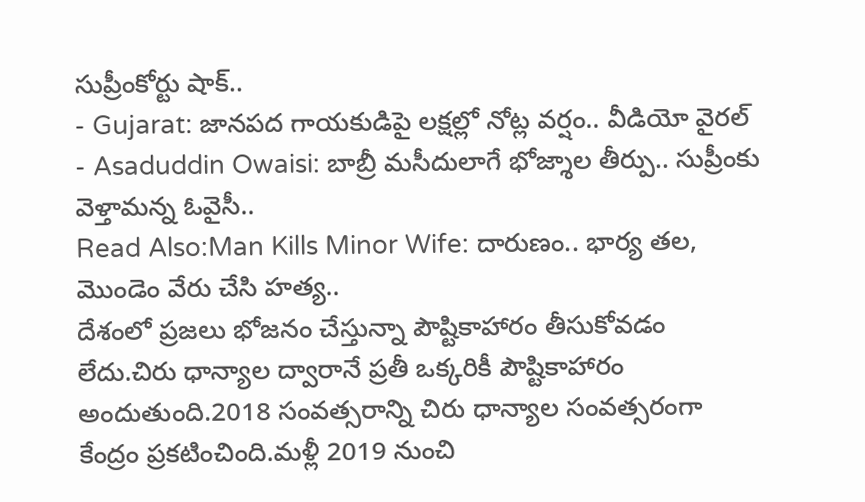సుప్రీంకోర్టు షాక్..
- Gujarat: జానపద గాయకుడిపై లక్షల్లో నోట్ల వర్షం.. వీడియో వైరల్
- Asaduddin Owaisi: బాబ్రీ మసీదులాగే భోజ్శాల తీర్పు.. సుప్రీంకు వెళ్తామన్న ఓవైసీ..
Read Also:Man Kills Minor Wife: దారుణం.. భార్య తల, మొండెం వేరు చేసి హత్య..
దేశంలో ప్రజలు భోజనం చేస్తున్నా పౌష్టికాహారం తీసుకోవడం లేదు.చిరు ధాన్యాల ద్వారానే ప్రతీ ఒక్కరికీ పౌష్టికాహారం అందుతుంది.2018 సంవత్సరాన్ని చిరు ధాన్యాల సంవత్సరంగా కేంద్రం ప్రకటించింది.మళ్లీ 2019 నుంచి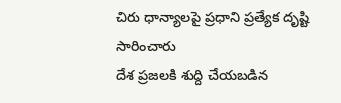చిరు ధాన్యాలపై ప్రధాని ప్రత్యేక దృష్టి సారించారు
దేశ ప్రజలకి శుద్ది చేయబడిన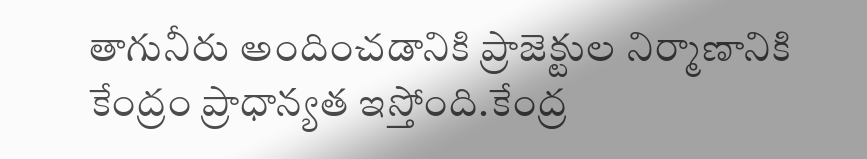తాగునీరు అందించడానికి ప్రాజెక్టుల నిర్మాణానికి కేంద్రం ప్రాధాన్యత ఇస్తోంది.కేంద్ర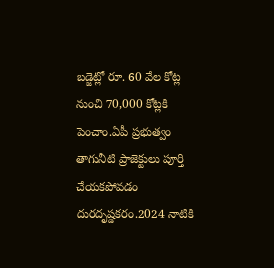బడ్జెట్లో రూ. 60 వేల కోట్ల నుంచి 70,000 కోట్లకి పెంచాం.ఏపీ ప్రభుత్వం తాగునీటి ప్రాజెక్టులు పూర్తి చేయకపోవడం దురదృష్డకరం.2024 నాటికి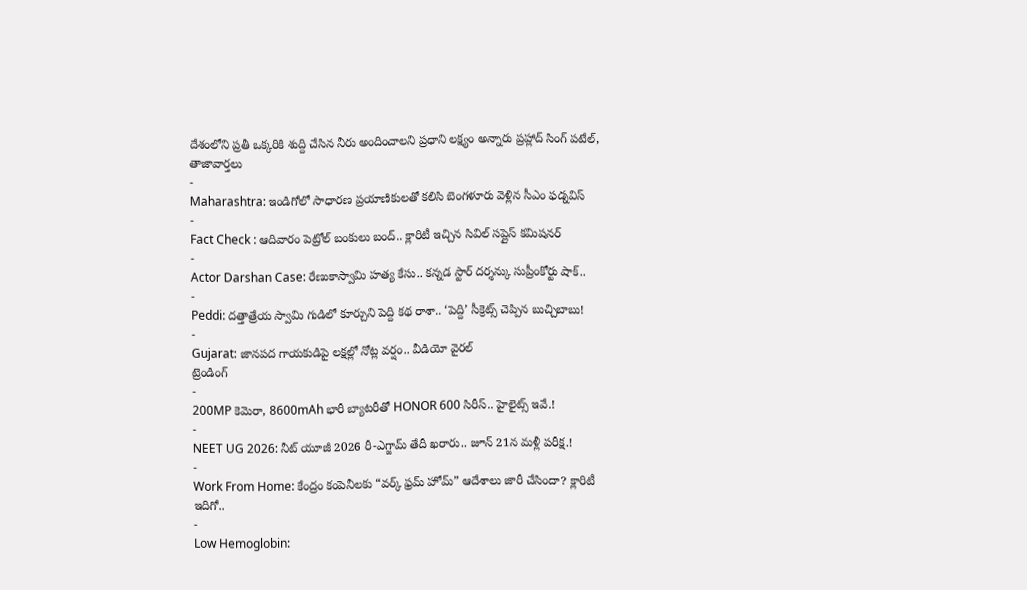దేశంలోని ప్రతీ ఒక్కరికి శుద్ది చేసిన నీరు అందించాలని ప్రధాని లక్ష్యం అన్నారు ప్రహ్లాద్ సింగ్ పటేల్,
తాజావార్తలు
-
Maharashtra: ఇండిగోలో సాధారణ ప్రయాణికులతో కలిసి బెంగళూరు వెళ్లిన సీఎం ఫడ్నవిస్
-
Fact Check : ఆదివారం పెట్రోల్ బంకులు బంద్.. క్లారిటీ ఇచ్చిన సివిల్ సప్లైస్ కమిషనర్
-
Actor Darshan Case: రేణుకాస్వామి హత్య కేసు.. కన్నడ స్టార్ దర్శన్కు సుప్రీంకోర్టు షాక్..
-
Peddi: దత్తాత్రేయ స్వామి గుడిలో కూర్చుని పెద్ది కథ రాశా.. ‘పెద్ది’ సీక్రెట్స్ చెప్పిన బుచ్చిబాబు!
-
Gujarat: జానపద గాయకుడిపై లక్షల్లో నోట్ల వర్షం.. వీడియో వైరల్
ట్రెండింగ్
-
200MP కెమెరా, 8600mAh భారీ బ్యాటరీతో HONOR 600 సిరీస్.. హైలైట్స్ ఇవే.!
-
NEET UG 2026: నీట్ యూజీ 2026 రీ-ఎగ్జామ్ తేదీ ఖరారు.. జూన్ 21న మళ్లీ పరీక్ష.!
-
Work From Home: కేంద్రం కంపెనీలకు “వర్క్ ఫ్రమ్ హోమ్” ఆదేశాలు జారీ చేసిందా? క్లారిటీ ఇదిగో..
-
Low Hemoglobin: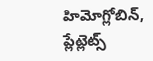హిమోగ్లోబిన్, ప్లేట్లెట్స్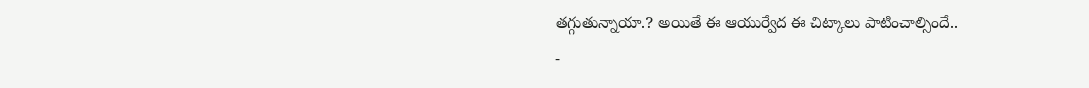తగ్గుతున్నాయా.? అయితే ఈ ఆయుర్వేద ఈ చిట్కాలు పాటించాల్సిందే..
-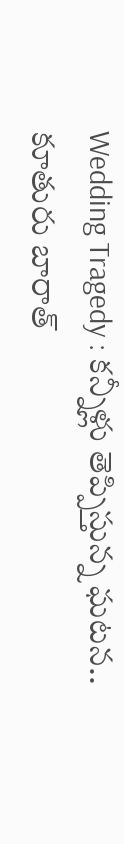Wedding Tragedy : కన్నీళ్లు తెప్పిస్తున్న ఘటన.. కూతురు బారాత్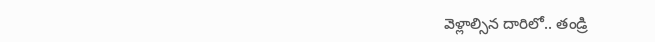వెళ్లాల్సిన దారిలో.. తండ్రి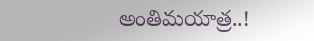అంతిమయాత్ర..!